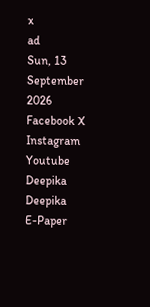x
ad
Sun, 13 September 2026
Facebook X Instagram Youtube
Deepika
Deepika
E-Paper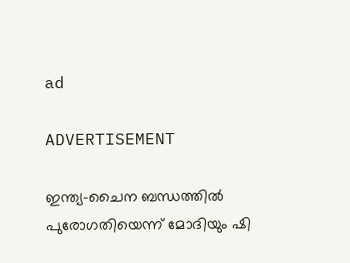ad

ADVERTISEMENT

ഇന്ത്യ-ചൈന ബന്ധത്തിൽ പുരോഗതിയെന്ന് മോദിയും ഷി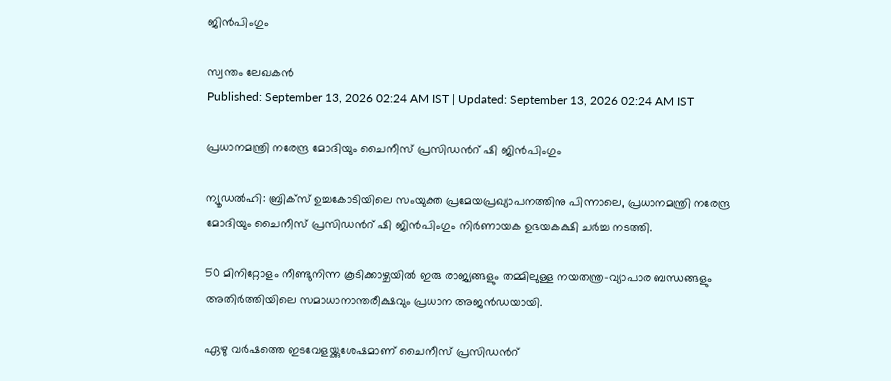ജിൻപിംഗും

സ്വന്തം ലേഖകൻ
Published: September 13, 2026 02:24 AM IST | Updated: September 13, 2026 02:24 AM IST

പ്രധാനമന്ത്രി നരേന്ദ്ര മോദിയും ചൈനീസ് പ്രസിഡന്‍റ് ഷി ജിൻപിംഗും

ന്യൂഡൽഹി: ബ്രിക്സ് ഉച്ചകോടിയിലെ സംയുക്ത പ്രമേയപ്രഖ്യാപനത്തിനു പിന്നാലെ, പ്രധാനമന്ത്രി നരേന്ദ്ര മോദിയും ചൈനീസ് പ്രസിഡന്‍റ് ഷി ജിൻപിംഗും നിർണായക ഉഭയകക്ഷി ചർച്ച നടത്തി.

50 മിനിറ്റോളം നീണ്ടുനിന്ന കൂടിക്കാഴ്ചയിൽ ഇരു രാജ്യങ്ങളും തമ്മിലുള്ള നയതന്ത്ര-വ്യാപാര ബന്ധങ്ങളും അതിർത്തിയിലെ സമാധാനാന്തരീക്ഷവും പ്രധാന അജൻഡയായി.

ഏഴു വർഷത്തെ ഇടവേളയ്ക്കുശേഷമാണ് ചൈനീസ് പ്രസിഡന്‍റ്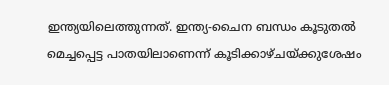ഇന്ത്യയിലെത്തുന്നത്. ഇന്ത്യ-ചൈന ബന്ധം കൂടുതൽ മെച്ചപ്പെട്ട പാതയിലാണെന്ന് കൂടിക്കാഴ്ചയ്ക്കുശേഷം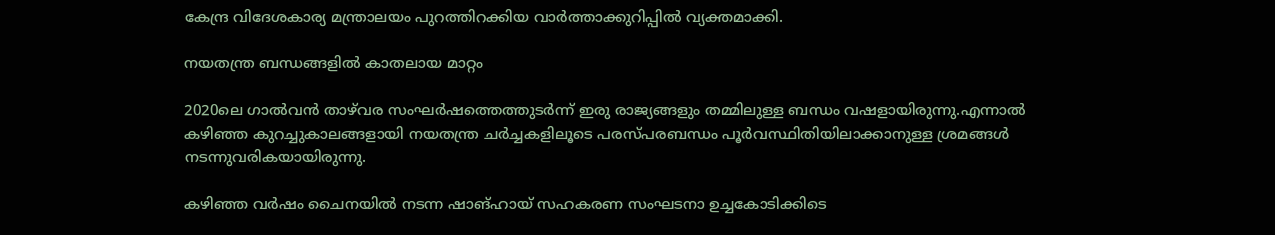കേന്ദ്ര വിദേശകാര്യ മന്ത്രാലയം പുറത്തിറക്കിയ വാർത്താക്കുറിപ്പിൽ വ്യക്തമാക്കി.

നയതന്ത്ര ബന്ധങ്ങളിൽ കാതലായ മാറ്റം

2020ലെ ഗാൽവൻ താഴ്‌വര സംഘർഷത്തെത്തുടർന്ന് ഇരു രാജ്യങ്ങളും തമ്മിലുള്ള ബന്ധം വഷളായിരുന്നു.എന്നാൽ കഴിഞ്ഞ കുറച്ചുകാലങ്ങളായി നയതന്ത്ര ചർച്ചകളിലൂടെ പരസ്പരബന്ധം പൂർവസ്ഥിതിയിലാക്കാനുള്ള ശ്രമങ്ങൾ നടന്നുവരികയായിരുന്നു.

കഴിഞ്ഞ വർഷം ചൈനയിൽ നടന്ന ഷാങ്ഹായ് സഹകരണ സംഘടനാ ഉച്ചകോടിക്കിടെ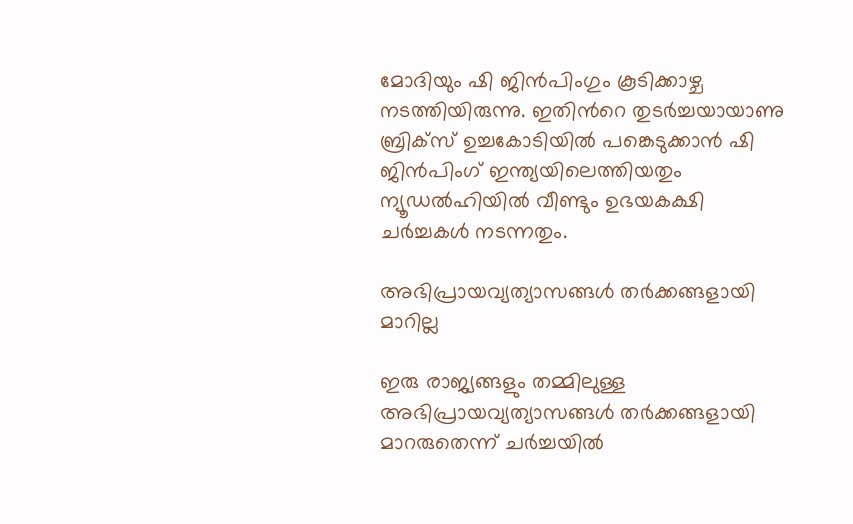മോദിയും ഷി ജിൻപിംഗും കൂടിക്കാഴ്ച നടത്തിയിരുന്നു. ഇതിന്‍റെ തുടർച്ചയായാണു ബ്രിക്സ് ഉച്ചകോടിയിൽ പങ്കെടുക്കാൻ ഷി ജിൻപിംഗ് ഇന്ത്യയിലെത്തിയതും ന്യൂഡൽഹിയിൽ വീണ്ടും ഉഭയകക്ഷി ചർച്ചകൾ നടന്നതും.

അഭിപ്രായവ്യത്യാസങ്ങൾ തർക്കങ്ങളായി മാറില്ല

ഇരു രാജ്യങ്ങളും തമ്മിലുള്ള അഭിപ്രായവ്യത്യാസങ്ങൾ തർക്കങ്ങളായി മാറരുതെന്ന് ചർച്ചയിൽ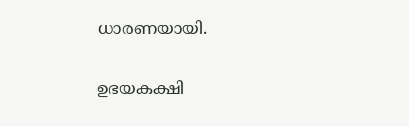ധാരണയായി.

ഉഭയകക്ഷി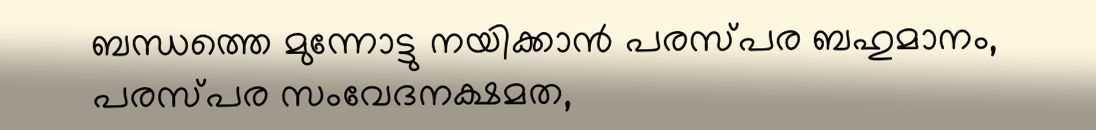ബന്ധത്തെ മുന്നോട്ടു നയിക്കാൻ പരസ്പര ബഹുമാനം, പരസ്പര സംവേദനക്ഷമത,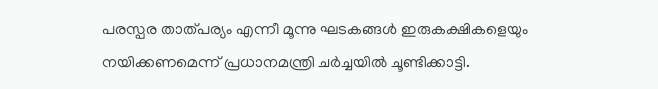പരസ്പര താത്പര്യം എന്നീ മൂന്നു ഘടകങ്ങൾ ഇരുകക്ഷികളെയും നയിക്കണമെന്ന് പ്രധാനമന്ത്രി ചർച്ചയിൽ ചൂണ്ടിക്കാട്ടി.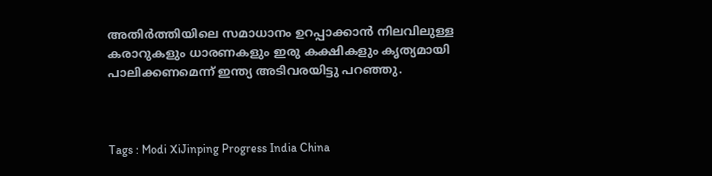അതിർത്തിയിലെ സമാധാനം ഉറപ്പാക്കാൻ നിലവിലുള്ള കരാറുകളും ധാരണകളും ഇരു കക്ഷികളും കൃത്യമായി പാലിക്കണമെന്ന് ഇന്ത്യ അടിവരയിട്ടു പറഞ്ഞു.



Tags : Modi XiJinping Progress India China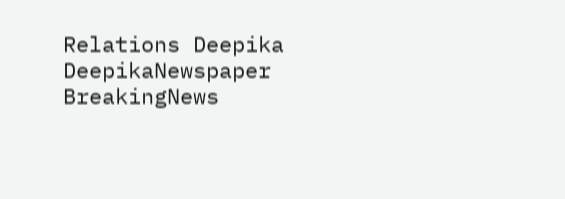Relations Deepika DeepikaNewspaper BreakingNews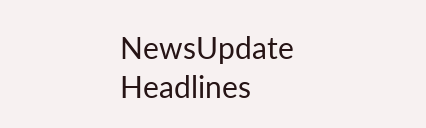NewsUpdate Headlines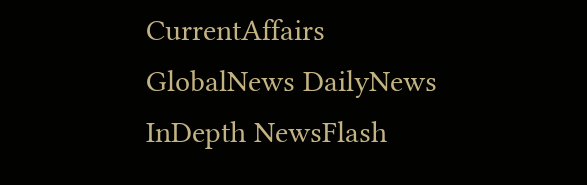CurrentAffairs GlobalNews DailyNews InDepth NewsFlash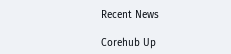Recent News

Corehub Up